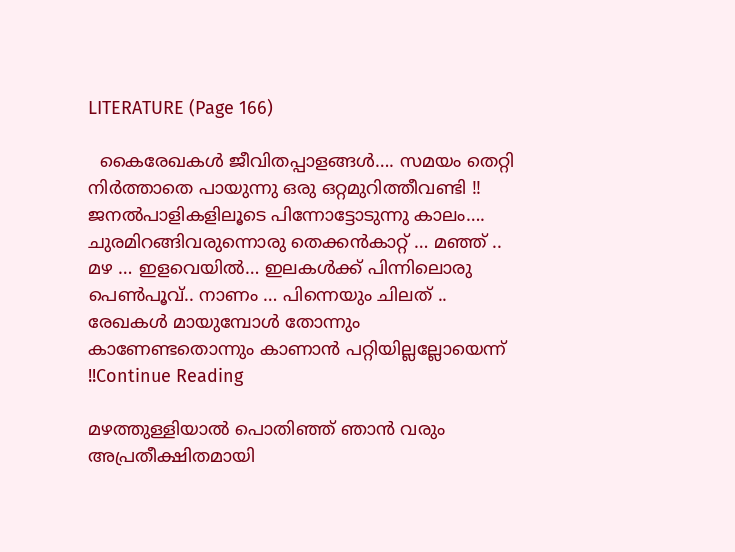LITERATURE (Page 166)

  കൈരേഖകൾ ജീവിതപ്പാളങ്ങൾ…. സമയം തെറ്റി നിർത്താതെ പായുന്നു ഒരു ഒറ്റമുറിത്തീവണ്ടി !! ജനൽപാളികളിലൂടെ പിന്നോട്ടോടുന്നു കാലം…. ചുരമിറങ്ങിവരുന്നൊരു തെക്കൻകാറ്റ് … മഞ്ഞ് .. മഴ … ഇളവെയിൽ… ഇലകൾക്ക് പിന്നിലൊരു പെൺപൂവ്.. നാണം … പിന്നെയും ചിലത് .. രേഖകൾ മായുമ്പോൾ തോന്നും കാണേണ്ടതൊന്നും കാണാൻ പറ്റിയില്ലല്ലോയെന്ന് !!Continue Reading

മഴത്തുള്ളിയാല്‍ പൊതിഞ്ഞ് ഞാന്‍ വരും അപ്രതീക്ഷിതമായി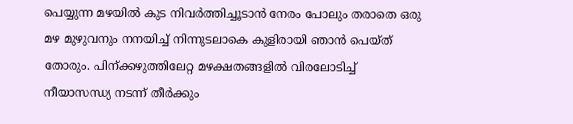പെയ്യുന്ന മഴയില്‍ കുട നിവര്‍ത്തിച്ചൂടാന്‍ നേരം പോലും തരാതെ ഒരു മഴ മുഴുവനും നനയിച്ച് നിന്നുടലാകെ കുളിരായി ഞാൻ പെയ്ത് തോരും. പിന്ക്കഴുത്തിലേറ്റ മഴക്ഷതങ്ങളില്‍ വിരലോടിച്ച് നീയാസന്ധ്യ നടന്ന് തീര്‍ക്കും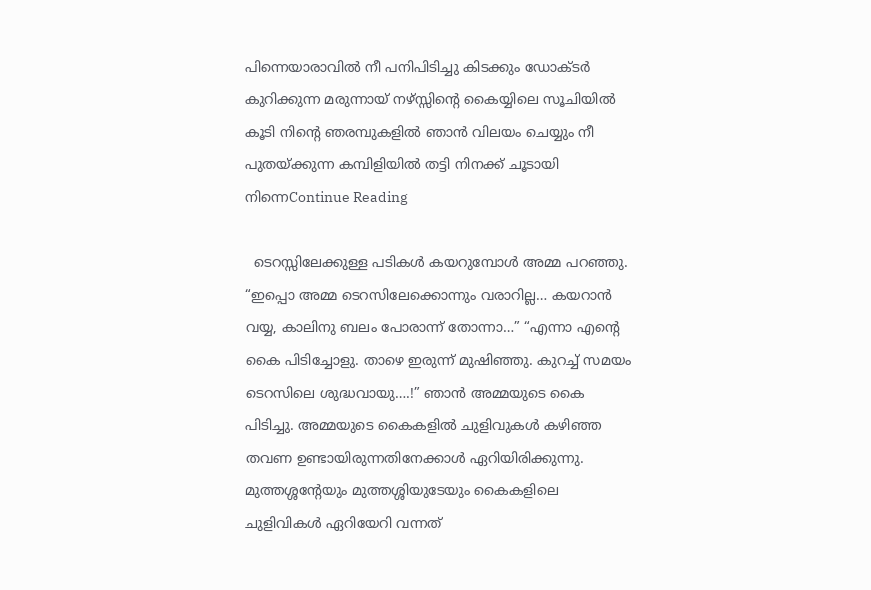പിന്നെയാരാവില്‍ നീ പനിപിടിച്ചു കിടക്കും ഡോക്ടര്‍ കുറിക്കുന്ന മരുന്നായ് നഴ്സ്സിന്‍റെ കൈയ്യിലെ സൂചിയില്‍ കൂടി നിന്‍റെ ഞരമ്പുകളില്‍ ഞാന്‍ വിലയം ചെയ്യും നീ പുതയ്ക്കുന്ന കമ്പിളിയില്‍ തട്ടി നിനക്ക് ചൂടായി നിന്നെContinue Reading

  ടെറസ്സിലേക്കുള്ള പടികൾ കയറുമ്പോൾ അമ്മ പറഞ്ഞു. “ഇപ്പൊ അമ്മ ടെറസിലേക്കൊന്നും വരാറില്ല… കയറാൻ വയ്യ, കാലിനു ബലം പോരാന്ന് തോന്നാ…” “എന്നാ എന്റെ കൈ പിടിച്ചോളു. താഴെ ഇരുന്ന് മുഷിഞ്ഞു. കുറച്ച്‌ സമയം ടെറസിലെ ശുദ്ധവായു….!” ഞാൻ അമ്മയുടെ കൈ പിടിച്ചു. അമ്മയുടെ കൈകളിൽ ചുളിവുകൾ കഴിഞ്ഞ തവണ ഉണ്ടായിരുന്നതിനേക്കാൾ ഏറിയിരിക്കുന്നു. മുത്തശ്ശന്റേയും മുത്തശ്ശിയുടേയും കൈകളിലെ ചുളിവികൾ ഏറിയേറി വന്നത്‌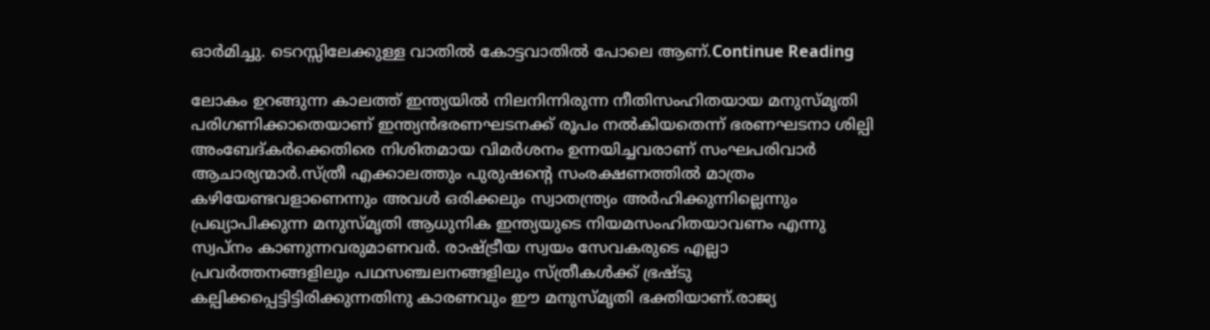ഓർമിച്ചു. ടെറസ്സിലേക്കുള്ള വാതിൽ കോട്ടവാതിൽ പോലെ ആണ്.Continue Reading

ലോകം ഉറങ്ങുന്ന കാലത്ത് ഇന്ത്യയിൽ നിലനിന്നിരുന്ന നീതിസംഹിതയായ മനുസ്മൃതി പരിഗണിക്കാതെയാണ് ഇന്ത്യൻഭരണഘടനക്ക് രൂപം നൽകിയതെന്ന് ഭരണഘടനാ ശില്പി അംബേദ്കർക്കെതിരെ നിശിതമായ വിമർശനം ഉന്നയിച്ചവരാണ് സംഘപരിവാർ ആചാര്യന്മാർ.സ്‌ത്രീ എക്കാലത്തും പുരുഷന്റെ സംരക്ഷണത്തിൽ മാത്രം കഴിയേണ്ടവളാണെന്നും അവൾ ഒരിക്കലും സ്വാതന്ത്ര്യം അർഹിക്കുന്നില്ലെന്നും പ്രഖ്യാപിക്കുന്ന മനുസ്മൃതി ആധുനിക ഇന്ത്യയുടെ നിയമസംഹിതയാവണം എന്നു സ്വപ്നം കാണുന്നവരുമാണവർ. രാഷ്ട്രീയ സ്വയം സേവകരുടെ എല്ലാ പ്രവർത്തനങ്ങളിലും പഥസഞ്ചലനങ്ങളിലും സ്ത്രീകൾക്ക് ഭ്രഷ്ടു കല്പിക്കപ്പെട്ടിട്ടിരിക്കുന്നതിനു കാരണവും ഈ മനുസ്മൃതി ഭക്തിയാണ്.രാജ്യ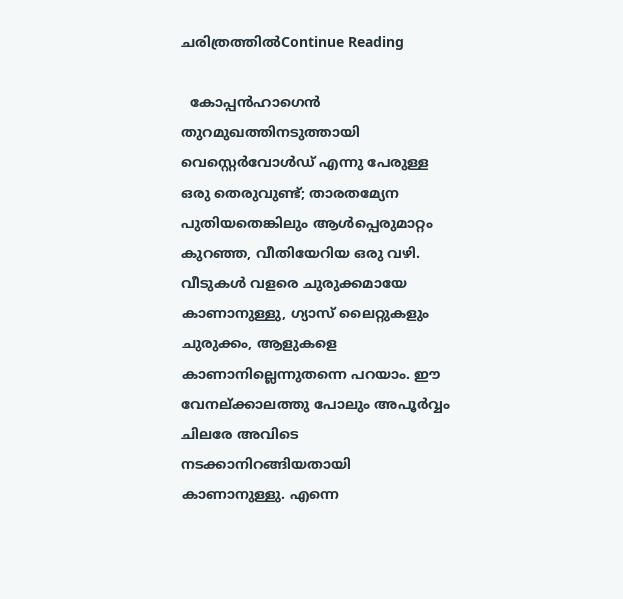ചരിത്രത്തിൽContinue Reading

  കോപ്പൻഹാഗെൻ തുറമുഖത്തിനടുത്തായി വെസ്റ്റെർവോൾഡ് എന്നു പേരുള്ള ഒരു തെരുവുണ്ട്; താരതമ്യേന പുതിയതെങ്കിലും ആൾപ്പെരുമാറ്റം കുറഞ്ഞ, വീതിയേറിയ ഒരു വഴി. വീടുകൾ വളരെ ചുരുക്കമായേ കാണാനുള്ളു, ഗ്യാസ് ലൈറ്റുകളും ചുരുക്കം, ആളുകളെ കാണാനില്ലെന്നുതന്നെ പറയാം. ഈ വേനല്ക്കാലത്തു പോലും അപൂർവ്വം ചിലരേ അവിടെ നടക്കാനിറങ്ങിയതായി കാണാനുള്ളു. എന്നെ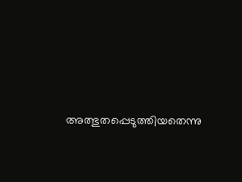അത്ഭുതപ്പെടുത്തിയതെന്നു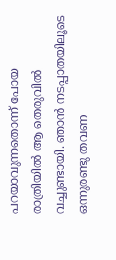പറയാവുന്നതൊന്ന് പോയ രാത്രിയിൽ ആ തെരുവിൽ വച്ചുണ്ടായി. ഞാൻ നടപ്പാതയിലൂടെ ഒന്നുരണ്ടു തവണ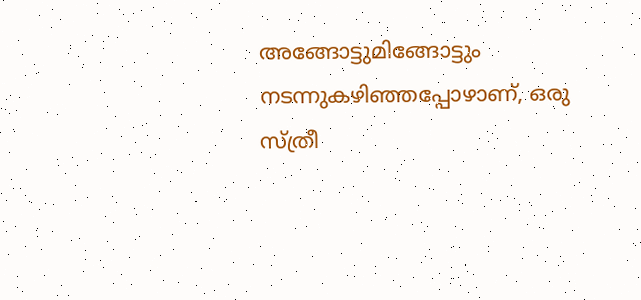അങ്ങോട്ടുമിങ്ങോട്ടും നടന്നുകഴിഞ്ഞപ്പോഴാണ്‌, ഒരു സ്ത്രീ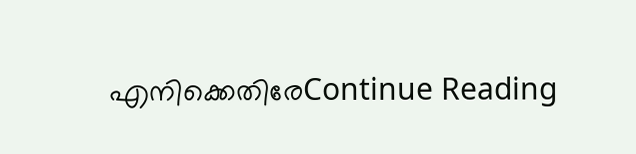എനിക്കെതിരേContinue Reading